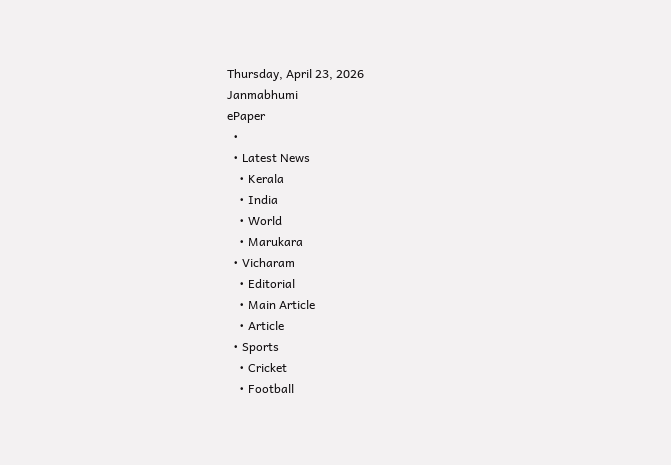Thursday, April 23, 2026
Janmabhumi
ePaper
  •
  • Latest News
    • Kerala
    • India
    • World
    • Marukara
  • Vicharam
    • Editorial
    • Main Article
    • Article
  • Sports
    • Cricket
    • Football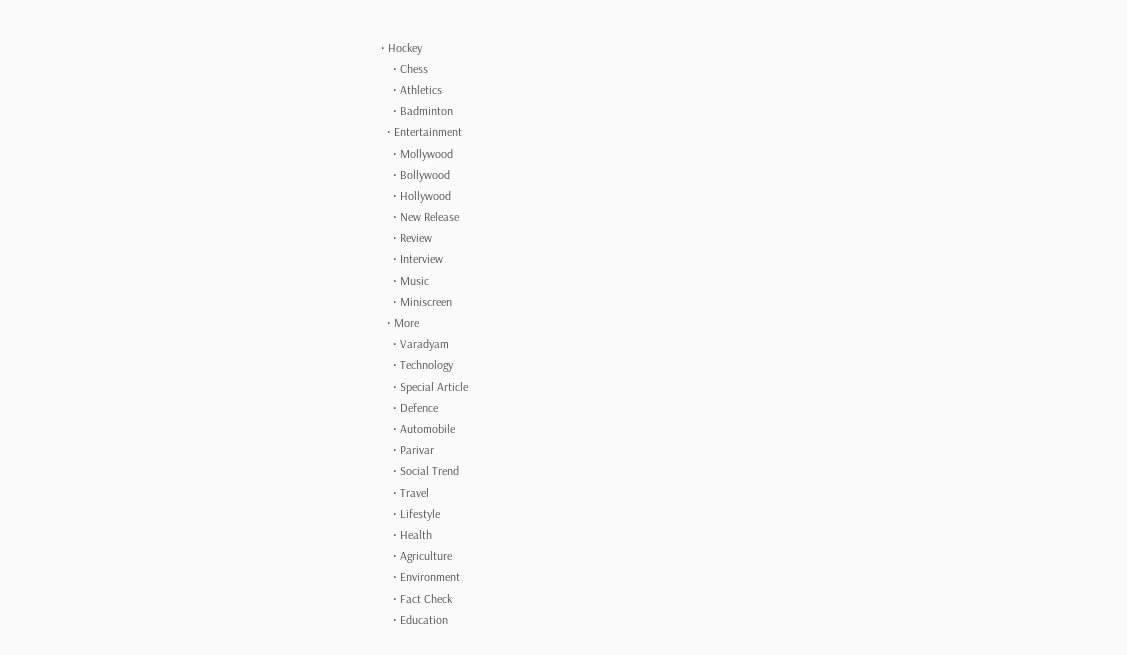• Hockey
    • Chess
    • Athletics
    • Badminton
  • Entertainment
    • Mollywood
    • Bollywood
    • Hollywood
    • New Release
    • Review
    • Interview
    • Music
    • Miniscreen
  • More
    • Varadyam
    • Technology
    • Special Article
    • Defence
    • Automobile
    • Parivar
    • Social Trend
    • Travel
    • Lifestyle
    • Health
    • Agriculture
    • Environment
    • Fact Check
    • Education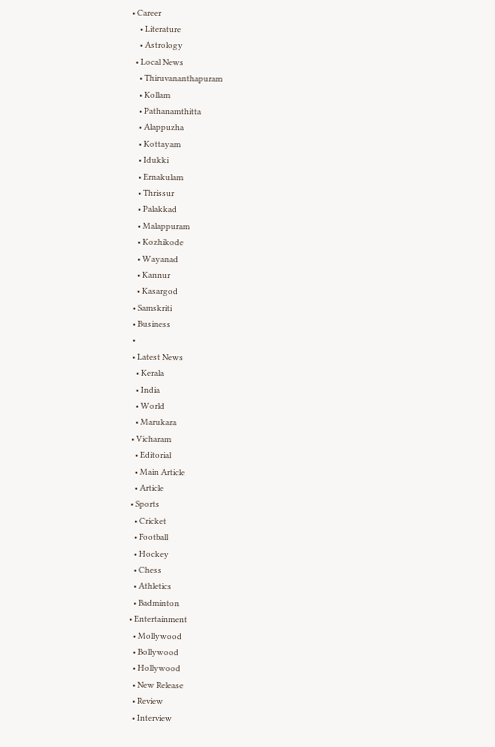• Career
    • Literature
    • Astrology
  • Local News
    • Thiruvananthapuram
    • Kollam
    • Pathanamthitta
    • Alappuzha
    • Kottayam
    • Idukki
    • Ernakulam
    • Thrissur
    • Palakkad
    • Malappuram
    • Kozhikode
    • Wayanad
    • Kannur
    • Kasargod
  • Samskriti
  • Business
  •
  • Latest News
    • Kerala
    • India
    • World
    • Marukara
  • Vicharam
    • Editorial
    • Main Article
    • Article
  • Sports
    • Cricket
    • Football
    • Hockey
    • Chess
    • Athletics
    • Badminton
  • Entertainment
    • Mollywood
    • Bollywood
    • Hollywood
    • New Release
    • Review
    • Interview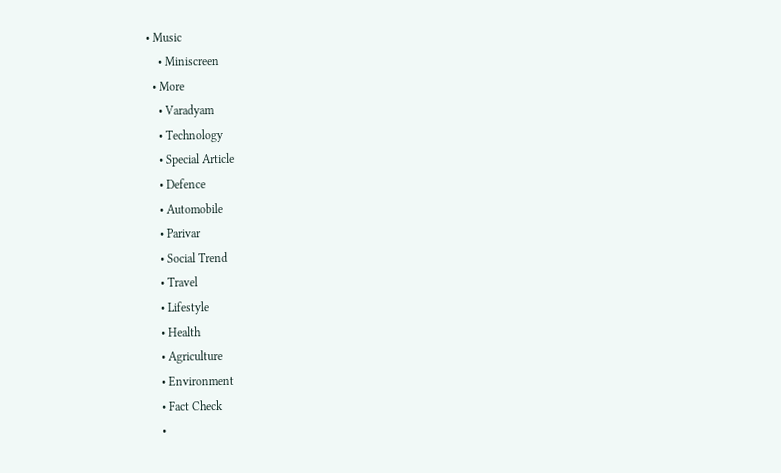• Music
    • Miniscreen
  • More
    • Varadyam
    • Technology
    • Special Article
    • Defence
    • Automobile
    • Parivar
    • Social Trend
    • Travel
    • Lifestyle
    • Health
    • Agriculture
    • Environment
    • Fact Check
    •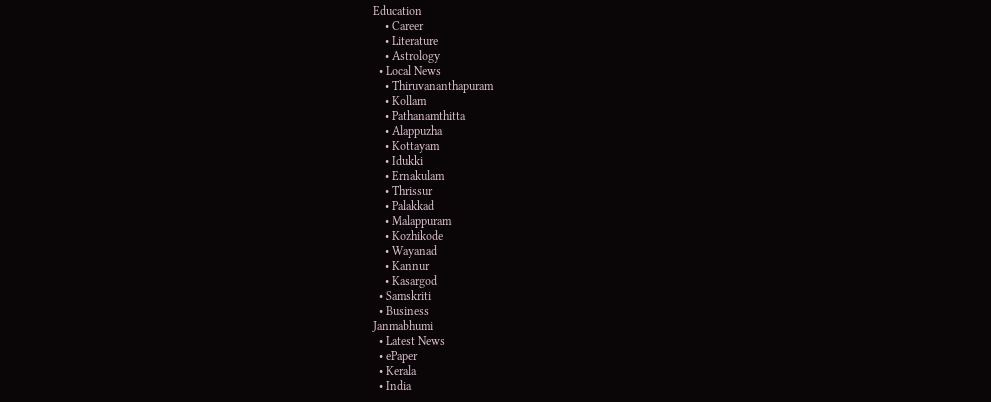Education
    • Career
    • Literature
    • Astrology
  • Local News
    • Thiruvananthapuram
    • Kollam
    • Pathanamthitta
    • Alappuzha
    • Kottayam
    • Idukki
    • Ernakulam
    • Thrissur
    • Palakkad
    • Malappuram
    • Kozhikode
    • Wayanad
    • Kannur
    • Kasargod
  • Samskriti
  • Business
Janmabhumi
  • Latest News
  • ePaper
  • Kerala
  • India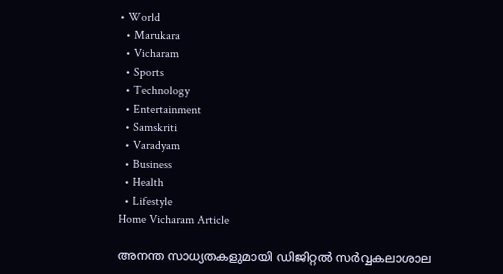• World
  • Marukara
  • Vicharam
  • Sports
  • Technology
  • Entertainment
  • Samskriti
  • Varadyam
  • Business
  • Health
  • Lifestyle
Home Vicharam Article

അനന്ത സാധ്യതകളുമായി ഡിജിറ്റല്‍ സര്‍വ്വകലാശാല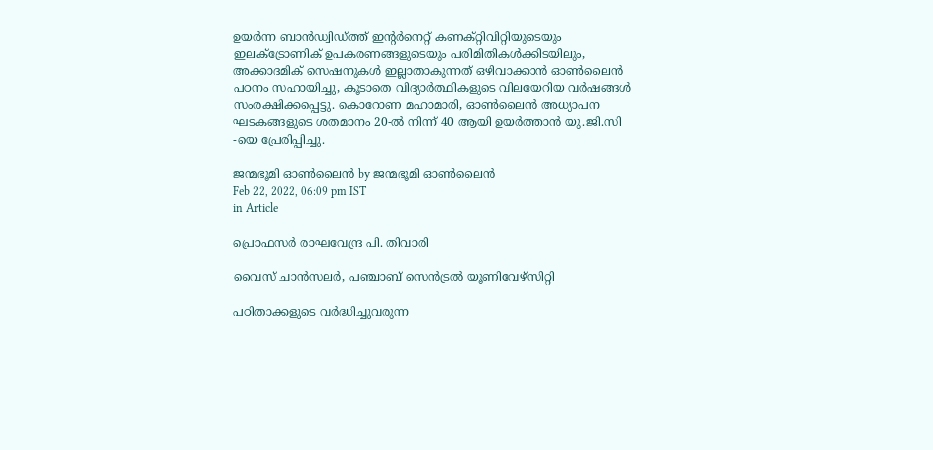ഉയര്‍ന്ന ബാന്‍ഡ്വിഡ്ത്ത് ഇന്റര്‍നെറ്റ് കണക്റ്റിവിറ്റിയുടെയും ഇലക്ട്രോണിക് ഉപകരണങ്ങളുടെയും പരിമിതികള്‍ക്കിടയിലും, അക്കാദമിക് സെഷനുകള്‍ ഇല്ലാതാകുന്നത് ഒഴിവാക്കാന്‍ ഓണ്‍ലൈന്‍ പഠനം സഹായിച്ചു, കൂടാതെ വിദ്യാര്‍ത്ഥികളുടെ വിലയേറിയ വര്‍ഷങ്ങള്‍ സംരക്ഷിക്കപ്പെട്ടു. കൊറോണ മഹാമാരി, ഓണ്‍ലൈന്‍ അധ്യാപന ഘടകങ്ങളുടെ ശതമാനം 20-ല്‍ നിന്ന് 40 ആയി ഉയര്‍ത്താന്‍ യു.ജി.സി -യെ പ്രേരിപ്പിച്ചു.

ജന്മഭൂമി ഓണ്‍ലൈന്‍ by ജന്മഭൂമി ഓണ്‍ലൈന്‍
Feb 22, 2022, 06:09 pm IST
in Article

പ്രൊഫസര്‍ രാഘവേന്ദ്ര പി. തിവാരി

വൈസ് ചാന്‍സലര്‍, പഞ്ചാബ് സെന്‍ട്രല്‍ യൂണിവേഴ്‌സിറ്റി

പഠിതാക്കളുടെ വര്‍ദ്ധിച്ചുവരുന്ന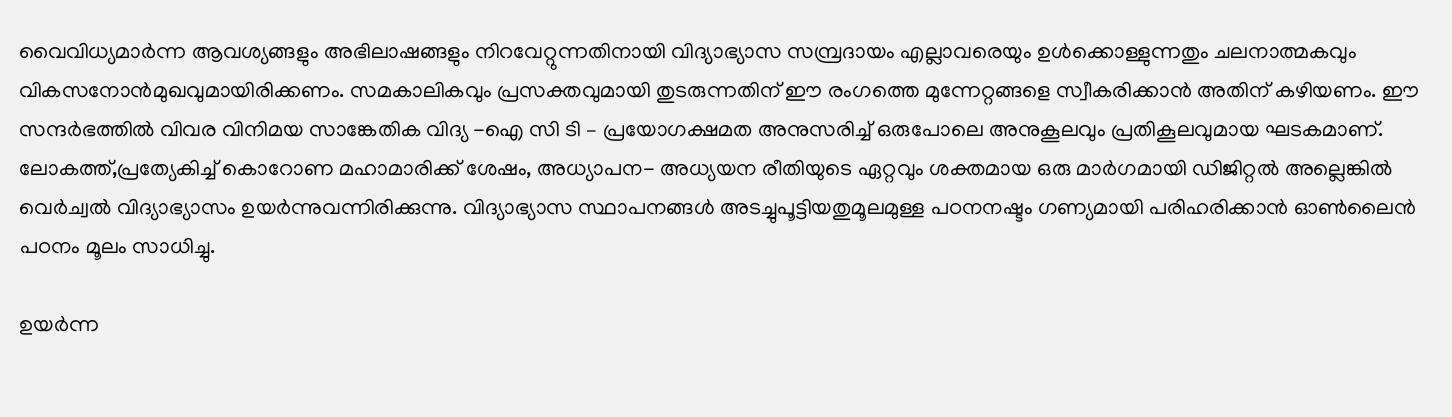വൈവിധ്യമാര്‍ന്ന ആവശ്യങ്ങളും അഭിലാഷങ്ങളും നിറവേറ്റുന്നതിനായി വിദ്യാഭ്യാസ സമ്പ്രദായം എല്ലാവരെയും ഉള്‍ക്കൊള്ളുന്നതും ചലനാത്മകവും വികസനോന്‍മുഖവുമായിരിക്കണം. സമകാലികവും പ്രസക്തവുമായി തുടരുന്നതിന് ഈ രംഗത്തെ മുന്നേറ്റങ്ങളെ സ്വീകരിക്കാന്‍ അതിന് കഴിയണം. ഈ സന്ദര്‍ഭത്തില്‍ വിവര വിനിമയ സാങ്കേതിക വിദ്യ -ഐ സി ടി – പ്രയോഗക്ഷമത അനുസരിച്ച് ഒരുപോലെ അനുകൂലവും പ്രതികൂലവുമായ ഘടകമാണ്. ലോകത്ത്,പ്രത്യേകിച്ച് കൊറോണ മഹാമാരിക്ക് ശേഷം, അധ്യാപന- അധ്യയന രീതിയുടെ ഏറ്റവും ശക്തമായ ഒരു മാര്‍ഗമായി ഡിജിറ്റല്‍ അല്ലെങ്കില്‍ വെര്‍ച്വല്‍ വിദ്യാഭ്യാസം ഉയര്‍ന്നുവന്നിരിക്കുന്നു. വിദ്യാഭ്യാസ സ്ഥാപനങ്ങള്‍ അടച്ചുപൂട്ടിയതുമൂലമുള്ള പഠനനഷ്ടം ഗണ്യമായി പരിഹരിക്കാന്‍ ഓണ്‍ലൈന്‍ പഠനം മൂലം സാധിച്ചു.

ഉയര്‍ന്ന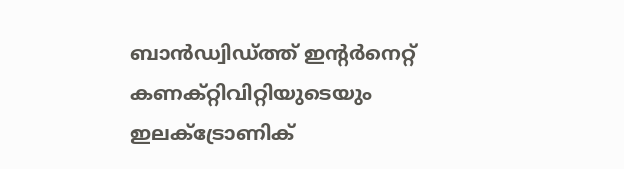ബാന്‍ഡ്വിഡ്ത്ത് ഇന്റര്‍നെറ്റ് കണക്റ്റിവിറ്റിയുടെയും ഇലക്ട്രോണിക്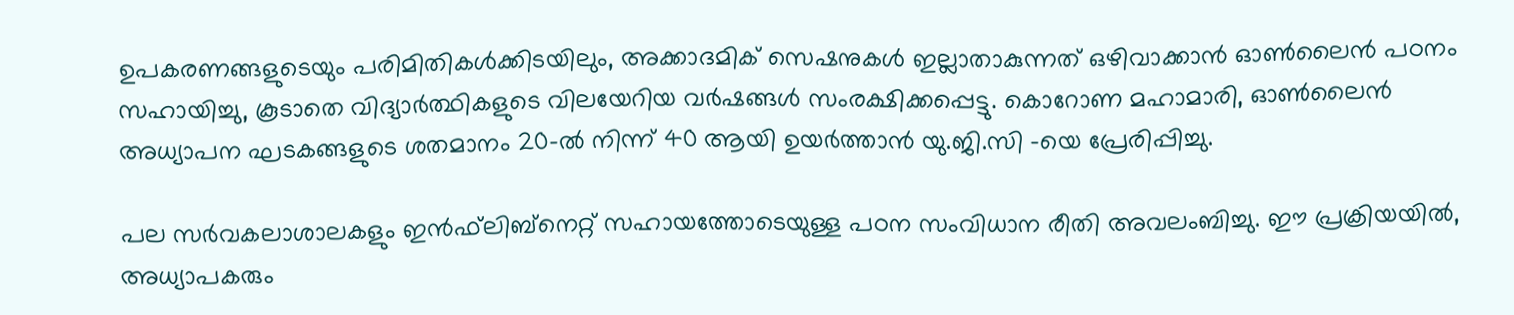ഉപകരണങ്ങളുടെയും പരിമിതികള്‍ക്കിടയിലും, അക്കാദമിക് സെഷനുകള്‍ ഇല്ലാതാകുന്നത് ഒഴിവാക്കാന്‍ ഓണ്‍ലൈന്‍ പഠനം സഹായിച്ചു, കൂടാതെ വിദ്യാര്‍ത്ഥികളുടെ വിലയേറിയ വര്‍ഷങ്ങള്‍ സംരക്ഷിക്കപ്പെട്ടു. കൊറോണ മഹാമാരി, ഓണ്‍ലൈന്‍ അധ്യാപന ഘടകങ്ങളുടെ ശതമാനം 20-ല്‍ നിന്ന് 40 ആയി ഉയര്‍ത്താന്‍ യു.ജി.സി -യെ പ്രേരിപ്പിച്ചു.

പല സര്‍വകലാശാലകളും ഇന്‍ഫ്‌ലിബ്‌നെറ്റ് സഹായത്തോടെയുള്ള പഠന സംവിധാന രീതി അവലംബിച്ചു. ഈ പ്രക്രിയയില്‍, അധ്യാപകരും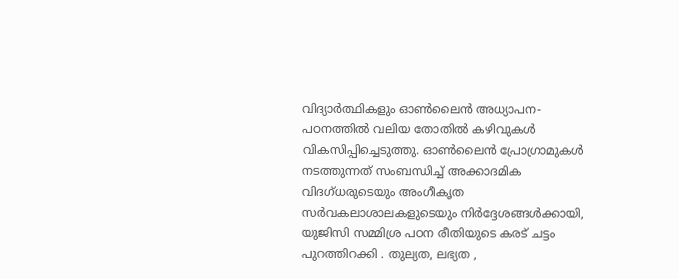വിദ്യാര്‍ത്ഥികളും ഓണ്‍ലൈന്‍ അധ്യാപന-പഠനത്തില്‍ വലിയ തോതില്‍ കഴിവുകള്‍ വികസിപ്പിച്ചെടുത്തു. ഓണ്‍ലൈന്‍ പ്രോഗ്രാമുകള്‍ നടത്തുന്നത് സംബന്ധിച്ച് അക്കാദമിക വിദഗ്ധരുടെയും അംഗീകൃത സര്‍വകലാശാലകളുടെയും നിര്‍ദ്ദേശങ്ങള്‍ക്കായി, യുജിസി സമ്മിശ്ര പഠന രീതിയുടെ കരട് ചട്ടം പുറത്തിറക്കി . തുല്യത, ലഭ്യത ,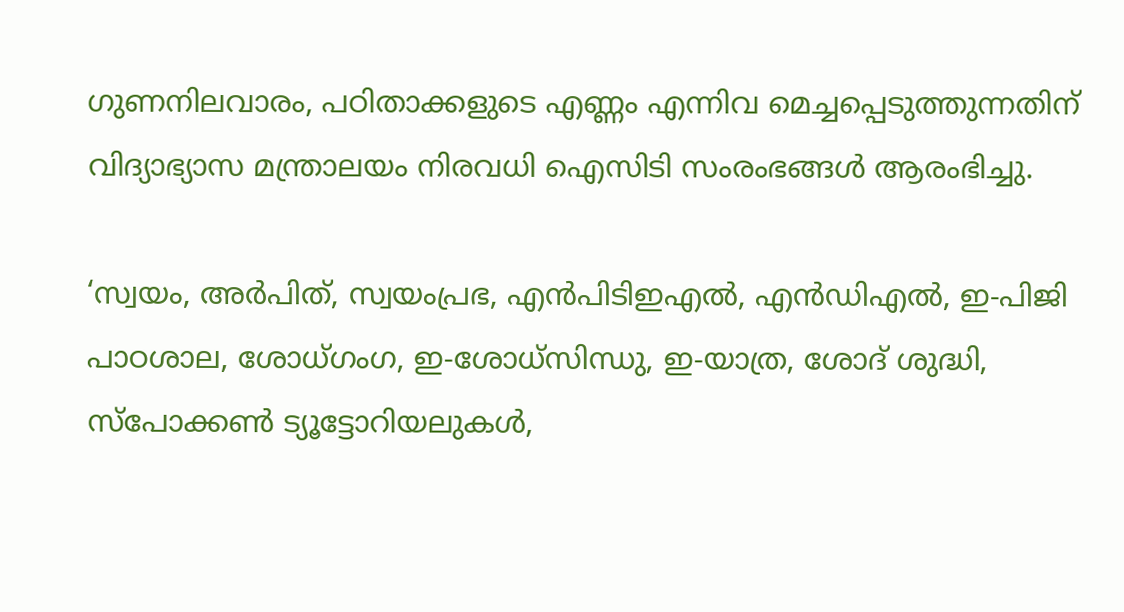ഗുണനിലവാരം, പഠിതാക്കളുടെ എണ്ണം എന്നിവ മെച്ചപ്പെടുത്തുന്നതിന് വിദ്യാഭ്യാസ മന്ത്രാലയം നിരവധി ഐസിടി സംരംഭങ്ങള്‍ ആരംഭിച്ചു.

‘സ്വയം, അര്‍പിത്, സ്വയംപ്രഭ, എന്‍പിടിഇഎല്‍, എന്‍ഡിഎല്‍, ഇ-പിജി പാഠശാല, ശോധ്ഗംഗ, ഇ-ശോധ്‌സിന്ധു, ഇ-യാത്ര, ശോദ് ശുദ്ധി, സ്‌പോക്കണ്‍ ട്യൂട്ടോറിയലുകള്‍,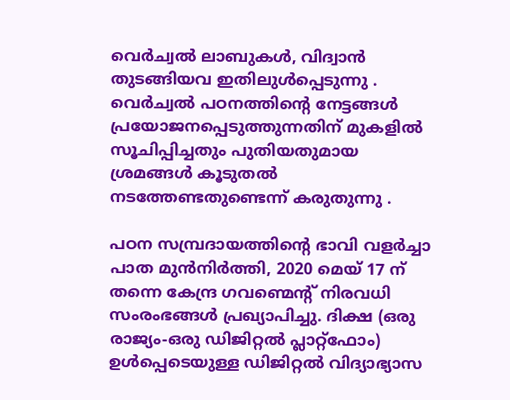വെര്‍ച്വല്‍ ലാബുകള്‍, വിദ്വാന്‍ തുടങ്ങിയവ ഇതിലുള്‍പ്പെടുന്നു . വെര്‍ച്വല്‍ പഠനത്തിന്റെ നേട്ടങ്ങള്‍  പ്രയോജനപ്പെടുത്തുന്നതിന് മുകളില്‍ സൂചിപ്പിച്ചതും പുതിയതുമായ ശ്രമങ്ങള്‍ കൂടുതല്‍ നടത്തേണ്ടതുണ്ടെന്ന് കരുതുന്നു .

പഠന സമ്പ്രദായത്തിന്റെ ഭാവി വളര്‍ച്ചാ പാത മുന്‍നിര്‍ത്തി, 2020 മെയ് 17 ന് തന്നെ കേന്ദ്ര ഗവണ്മെന്റ് നിരവധി സംരംഭങ്ങള്‍ പ്രഖ്യാപിച്ചു. ദിക്ഷ (ഒരു രാജ്യം-ഒരു ഡിജിറ്റല്‍ പ്ലാറ്റ്ഫോം) ഉള്‍പ്പെടെയുള്ള ഡിജിറ്റല്‍ വിദ്യാഭ്യാസ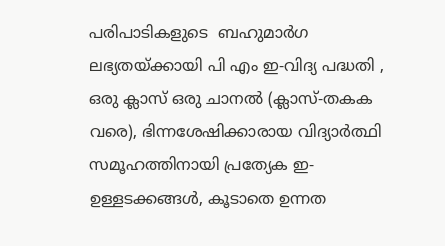പരിപാടികളുടെ  ബഹുമാര്‍ഗ ലഭ്യതയ്‌ക്കായി പി എം ഇ-വിദ്യ പദ്ധതി , ഒരു ക്ലാസ് ഒരു ചാനല്‍ (ക്ലാസ്-തകക വരെ), ഭിന്നശേഷിക്കാരായ വിദ്യാര്‍ത്ഥി സമൂഹത്തിനായി പ്രത്യേക ഇ-ഉള്ളടക്കങ്ങള്‍, കൂടാതെ ഉന്നത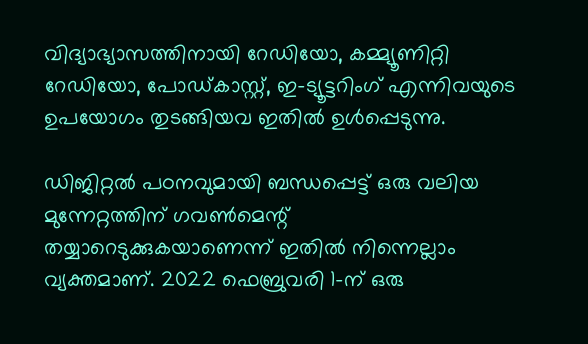വിദ്യാഭ്യാസത്തിനായി റേഡിയോ, കമ്മ്യൂണിറ്റി റേഡിയോ, പോഡ്കാസ്റ്റ്, ഇ-ട്യൂട്ടറിംഗ് എന്നിവയുടെ ഉപയോഗം തുടങ്ങിയവ ഇതില്‍ ഉള്‍പ്പെടുന്നു.

ഡിജിറ്റല്‍ പഠനവുമായി ബന്ധപ്പെട്ട് ഒരു വലിയ മുന്നേറ്റത്തിന് ഗവണ്‍മെന്റ് തയ്യാറെടുക്കുകയാണെന്ന് ഇതില്‍ നിന്നെല്ലാം വ്യക്തമാണ്. 2022 ഫെബ്രുവരി 1-ന് ഒരു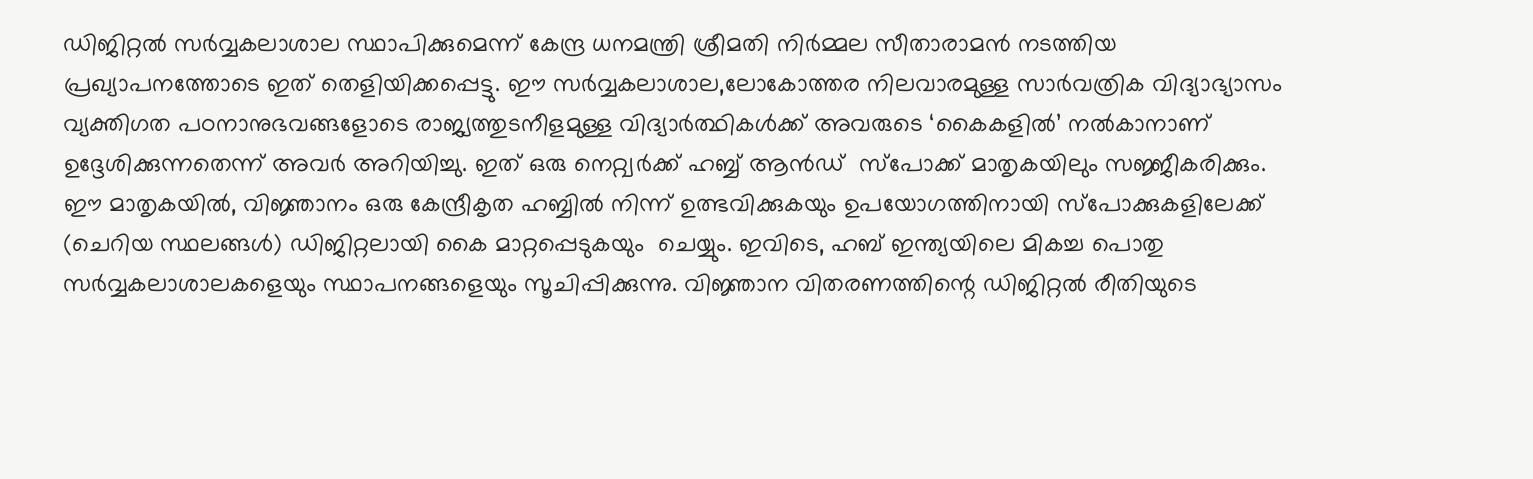ഡിജിറ്റല്‍ സര്‍വ്വകലാശാല സ്ഥാപിക്കുമെന്ന് കേന്ദ്ര ധനമന്ത്രി ശ്രീമതി നിര്‍മ്മല സീതാരാമന്‍ നടത്തിയ പ്രഖ്യാപനത്തോടെ ഇത് തെളിയിക്കപ്പെട്ടു. ഈ സര്‍വ്വകലാശാല,ലോകോത്തര നിലവാരമുള്ള സാര്‍വത്രിക വിദ്യാഭ്യാസം വ്യക്തിഗത പഠനാനുഭവങ്ങളോടെ രാജ്യത്തുടനീളമുള്ള വിദ്യാര്‍ത്ഥികള്‍ക്ക് അവരുടെ ‘കൈകളില്‍’ നല്‍കാനാണ് ഉദ്ദേശിക്കുന്നതെന്ന് അവര്‍ അറിയിച്ചു. ഇത് ഒരു നെറ്റ്വര്‍ക്ക് ഹബ്ബ് ആന്‍ഡ്  സ്പോക്ക് മാതൃകയിലും സജ്ജീകരിക്കും. ഈ മാതൃകയില്‍, വിജ്ഞാനം ഒരു കേന്ദ്രീകൃത ഹബ്ബില്‍ നിന്ന് ഉത്ഭവിക്കുകയും ഉപയോഗത്തിനായി സ്പോക്കുകളിലേക്ക് (ചെറിയ സ്ഥലങ്ങള്‍) ഡിജിറ്റലായി കൈ മാറ്റപ്പെടുകയും  ചെയ്യും. ഇവിടെ, ഹബ് ഇന്ത്യയിലെ മികച്ച പൊതു സര്‍വ്വകലാശാലകളെയും സ്ഥാപനങ്ങളെയും സൂചിപ്പിക്കുന്നു. വിജ്ഞാന വിതരണത്തിന്റെ ഡിജിറ്റല്‍ രീതിയുടെ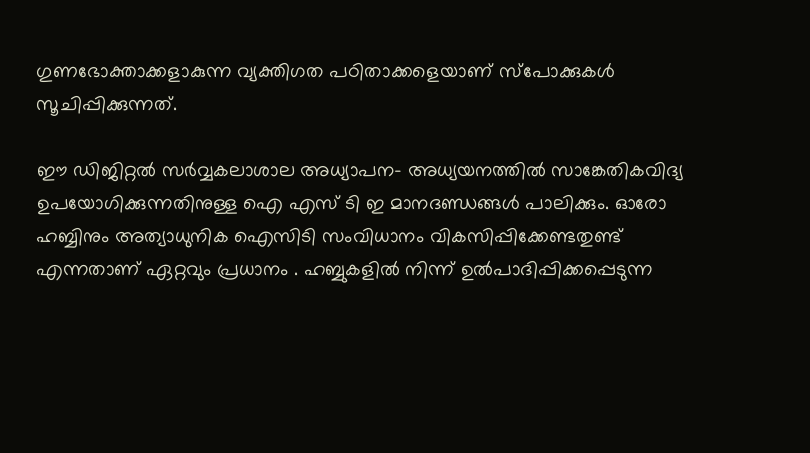ഗുണഭോക്താക്കളാകുന്ന വ്യക്തിഗത പഠിതാക്കളെയാണ് സ്പോക്കുകള്‍ സൂചിപ്പിക്കുന്നത്.

ഈ ഡിജിറ്റല്‍ സര്‍വ്വകലാശാല അധ്യാപന- അധ്യയനത്തില്‍ സാങ്കേതികവിദ്യ ഉപയോഗിക്കുന്നതിനുള്ള ഐ എസ് ടി ഇ മാനദണ്ഡങ്ങള്‍ പാലിക്കും. ഓരോ ഹബ്ബിനും അത്യാധുനിക ഐസിടി സംവിധാനം വികസിപ്പിക്കേണ്ടതുണ്ട് എന്നതാണ് ഏറ്റവും പ്രധാനം . ഹബ്ബുകളില്‍ നിന്ന് ഉല്‍പാദിപ്പിക്കപ്പെടുന്ന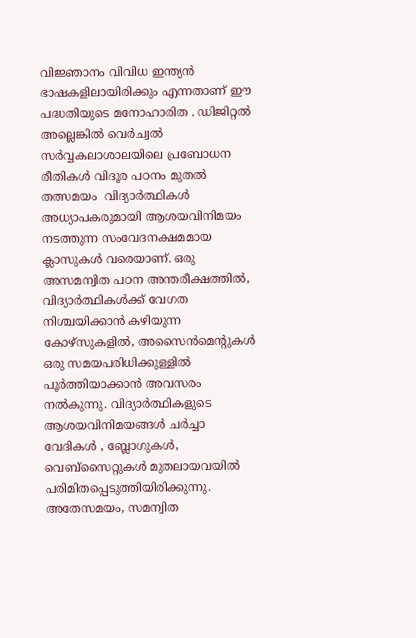വിജ്ഞാനം വിവിധ ഇന്ത്യന്‍ ഭാഷകളിലായിരിക്കും എന്നതാണ് ഈ പദ്ധതിയുടെ മനോഹാരിത . ഡിജിറ്റല്‍ അല്ലെങ്കില്‍ വെര്‍ച്വല്‍ സര്‍വ്വകലാശാലയിലെ പ്രബോധന രീതികള്‍ വിദൂര പഠനം മുതല്‍ തത്സമയം  വിദ്യാര്‍ത്ഥികള്‍ അധ്യാപകരുമായി ആശയവിനിമയം നടത്തുന്ന സംവേദനക്ഷമമായ ക്ലാസുകള്‍ വരെയാണ്. ഒരു അസമന്വിത പഠന അന്തരീക്ഷത്തില്‍, വിദ്യാര്‍ത്ഥികള്‍ക്ക് വേഗത നിശ്ചയിക്കാന്‍ കഴിയുന്ന കോഴ്‌സുകളില്‍, അസൈന്‍മെന്റുകള്‍ ഒരു സമയപരിധിക്കുള്ളില്‍ പൂര്‍ത്തിയാക്കാന്‍ അവസരം നല്‍കുന്നു. വിദ്യാര്‍ത്ഥികളുടെ ആശയവിനിമയങ്ങള്‍ ചര്‍ച്ചാ വേദികള്‍ , ബ്ലോഗുകള്‍, വെബ്‌സൈറ്റുകള്‍ മുതലായവയില്‍ പരിമിതപ്പെടുത്തിയിരിക്കുന്നു. അതേസമയം, സമന്വിത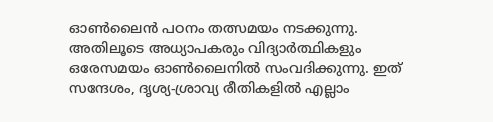ഓണ്‍ലൈന്‍ പഠനം തത്സമയം നടക്കുന്നു. അതിലൂടെ അധ്യാപകരും വിദ്യാര്‍ത്ഥികളും ഒരേസമയം ഓണ്‍ലൈനില്‍ സംവദിക്കുന്നു. ഇത് സന്ദേശം, ദൃശ്യ-ശ്രാവ്യ രീതികളില്‍ എല്ലാം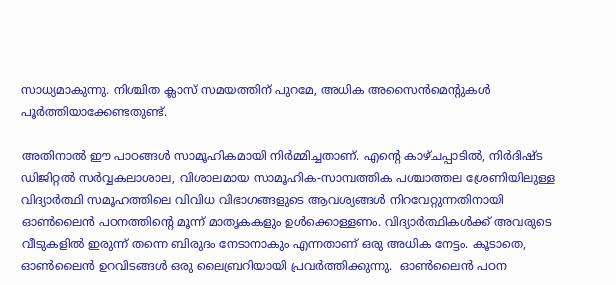സാധ്യമാകുന്നു. നിശ്ചിത ക്ലാസ് സമയത്തിന് പുറമേ, അധിക അസൈന്‍മെന്റുകള്‍ പൂര്‍ത്തിയാക്കേണ്ടതുണ്ട്.

അതിനാല്‍ ഈ പാഠങ്ങള്‍ സാമൂഹികമായി നിര്‍മ്മിച്ചതാണ്. എന്റെ കാഴ്ചപ്പാടില്‍, നിര്‍ദിഷ്ട ഡിജിറ്റല്‍ സര്‍വ്വകലാശാല, വിശാലമായ സാമൂഹിക-സാമ്പത്തിക പശ്ചാത്തല ശ്രേണിയിലുള്ള വിദ്യാര്‍ത്ഥി സമൂഹത്തിലെ വിവിധ വിഭാഗങ്ങളുടെ ആവശ്യങ്ങള്‍ നിറവേറ്റുന്നതിനായി ഓണ്‍ലൈന്‍ പഠനത്തിന്റെ മൂന്ന് മാതൃകകളും ഉള്‍ക്കൊള്ളണം. വിദ്യാര്‍ത്ഥികള്‍ക്ക് അവരുടെ വീടുകളില്‍ ഇരുന്ന് തന്നെ ബിരുദം നേടാനാകും എന്നതാണ് ഒരു അധിക നേട്ടം. കൂടാതെ, ഓണ്‍ലൈന്‍ ഉറവിടങ്ങള്‍ ഒരു ലൈബ്രറിയായി പ്രവര്‍ത്തിക്കുന്നു.  ഓണ്‍ലൈന്‍ പഠന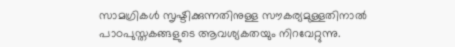സാമഗ്രികള്‍ സൃഷ്ടിക്കുന്നതിനുള്ള സൗകര്യമുള്ളതിനാല്‍ പാഠപുസ്തകങ്ങളുടെ ആവശ്യകതയും നിറവേറ്റുന്നു.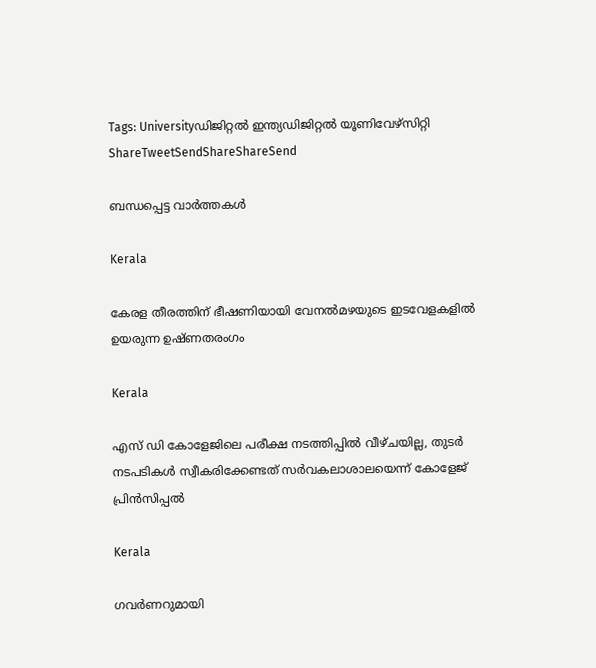Tags: Universityഡിജിറ്റൽ ഇന്ത്യഡിജിറ്റല്‍ യൂണിവേഴ്‌സിറ്റി
ShareTweetSendShareShareSend

ബന്ധപ്പെട്ട വാര്‍ത്തകള്‍

Kerala

കേരള തീരത്തിന് ഭീഷണിയായി വേനല്‍മഴയുടെ ഇടവേളകളില്‍ ഉയരുന്ന ഉഷ്ണതരംഗം

Kerala

എസ് ഡി കോളേജിലെ പരീക്ഷ നടത്തിപ്പില്‍ വീഴ്ചയില്ല, തുടര്‍ നടപടികള്‍ സ്വീകരിക്കേണ്ടത് സര്‍വകലാശാലയെന്ന് കോളേജ് പ്രിന്‍സിപ്പല്‍

Kerala

ഗവര്‍ണറുമായി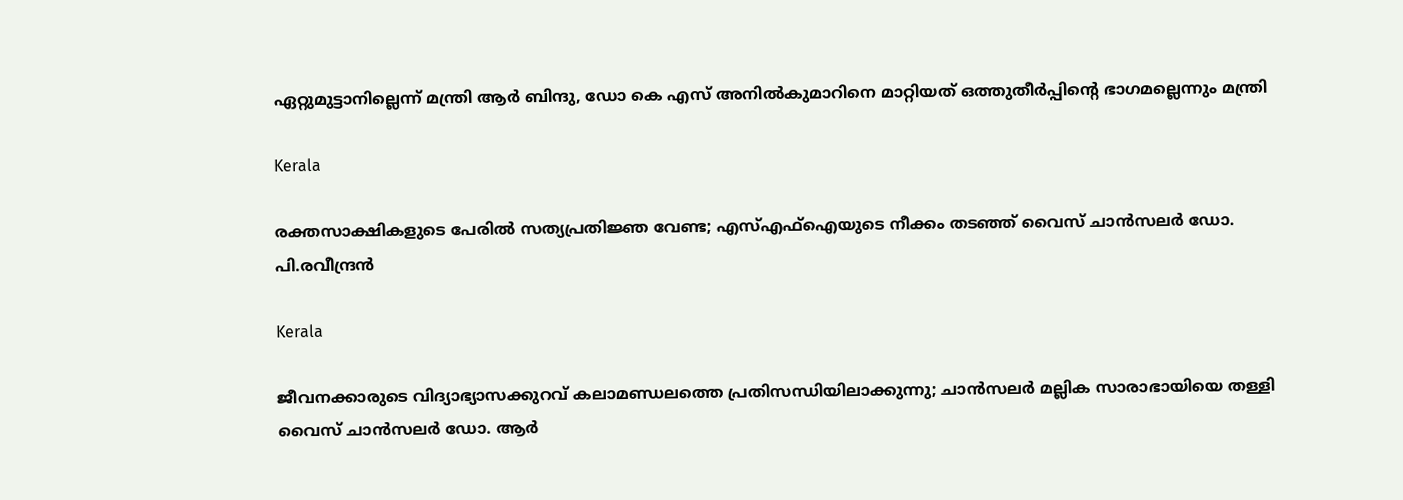ഏറ്റുമുട്ടാനില്ലെന്ന് മന്ത്രി ആര്‍ ബിന്ദു, ഡോ കെ എസ് അനില്‍കുമാറിനെ മാറ്റിയത് ഒത്തുതീര്‍പ്പിന്റെ ഭാഗമല്ലെന്നും മന്ത്രി

Kerala

രക്തസാക്ഷികളുടെ പേരിൽ സത്യപ്രതിജ്ഞ വേണ്ട; എസ്എഫ്ഐയുടെ നീക്കം തടഞ്ഞ് വൈസ് ചാൻസലർ ഡോ. പി.രവീന്ദ്രൻ

Kerala

ജീവനക്കാരുടെ വിദ്യാഭ്യാസക്കുറവ് കലാമണ്ഡലത്തെ പ്രതിസന്ധിയിലാക്കുന്നു; ചാന്‍സലര്‍ മല്ലിക സാരാഭായിയെ തള്ളി വൈസ് ചാന്‍സലര്‍ ഡോ. ആര്‍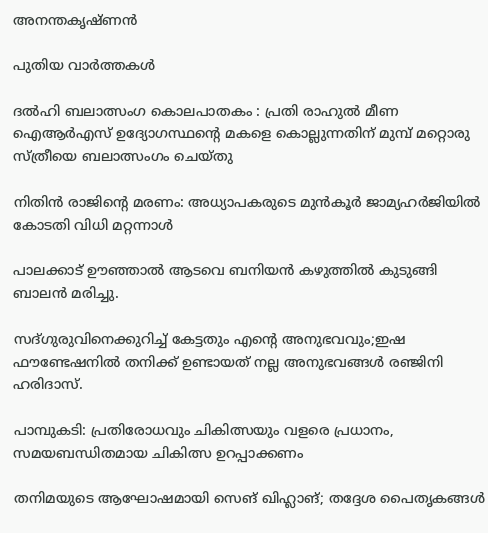അനന്തകൃഷ്ണന്‍

പുതിയ വാര്‍ത്തകള്‍

ദൽഹി ബലാത്സംഗ കൊലപാതകം : പ്രതി രാഹുൽ മീണ ഐആർഎസ് ഉദ്യോഗസ്ഥന്റെ മകളെ കൊല്ലുന്നതിന് മുമ്പ് മറ്റൊരു സ്ത്രീയെ ബലാത്സംഗം ചെയ്തു

നിതിന്‍ രാജിന്റെ മരണം: അധ്യാപകരുടെ മുന്‍കൂര്‍ ജാമ്യഹര്‍ജിയില്‍ കോടതി വിധി മറ്റന്നാള്‍

പാലക്കാട് ഊഞ്ഞാല്‍ ആടവെ ബനിയന്‍ കഴുത്തില്‍ കുടുങ്ങി ബാലന്‍ മരിച്ചു.

സദ്ഗുരുവിനെക്കുറിച്ച് കേട്ടതും എന്റെ അനുഭവവും;ഇഷ ഫൗണ്ടേഷനിൽ തനിക്ക് ഉണ്ടായത് നല്ല അനുഭവങ്ങൾ രഞ്ജിനി ഹരിദാസ്.

പാമ്പുകടി: പ്രതിരോധവും ചികിത്സയും വളരെ പ്രധാനം, സമയബന്ധിതമായ ചികിത്സ ഉറപ്പാക്കണം

തനിമയുടെ ആഘോഷമായി സെങ് ഖിഹ്ലാങ്; തദ്ദേശ പൈതൃകങ്ങള്‍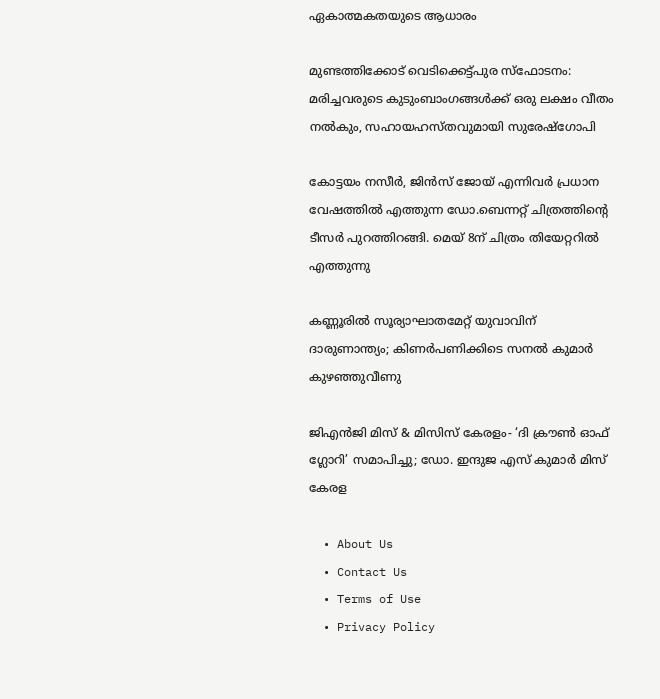ഏകാത്മകതയുടെ ആധാരം

മുണ്ടത്തിക്കോട് വെടിക്കെട്ട്പുര സ്ഫോടനം: മരിച്ചവരുടെ കുടുംബാംഗങ്ങൾക്ക് ഒരു ലക്ഷം വീതം നൽകും, സഹായഹസ്തവുമായി സുരേഷ്ഗോപി

കോട്ടയം നസീർ, ജിൻസ് ജോയ് എന്നിവർ പ്രധാന വേഷത്തിൽ എത്തുന്ന ഡോ.ബെന്നറ്റ് ചിത്രത്തിന്റെ ടീസർ പുറത്തിറങ്ങി. മെയ് 8ന് ചിത്രം തിയേറ്ററിൽ എത്തുന്നു

കണ്ണൂരിൽ സൂര്യാഘാതമേറ്റ് യുവാവിന് ദാരുണാന്ത്യം; കിണർപണിക്കിടെ സനൽ കുമാർ കുഴഞ്ഞുവീണു

ജിഎൻജി മിസ് & മിസിസ് കേരളം- ‘ദി ക്രൗൺ ഓഫ് ഗ്ലോറി’ സമാപിച്ചു; ഡോ. ഇന്ദുജ എസ് കുമാർ മിസ് കേരള

  • About Us
  • Contact Us
  • Terms of Use
  • Privacy Policy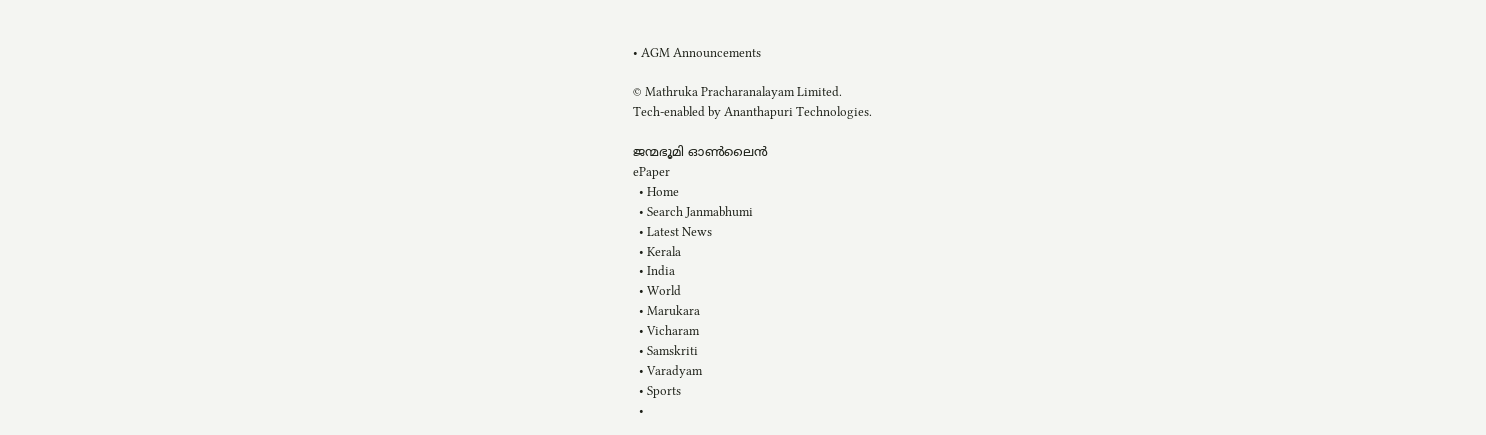• AGM Announcements

© Mathruka Pracharanalayam Limited.
Tech-enabled by Ananthapuri Technologies.

ജന്മഭൂമി ഓണ്‍ലൈന്‍
ePaper
  • Home
  • Search Janmabhumi
  • Latest News
  • Kerala
  • India
  • World
  • Marukara
  • Vicharam
  • Samskriti
  • Varadyam
  • Sports
  •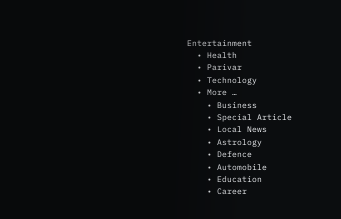Entertainment
  • Health
  • Parivar
  • Technology
  • More …
    • Business
    • Special Article
    • Local News
    • Astrology
    • Defence
    • Automobile
    • Education
    • Career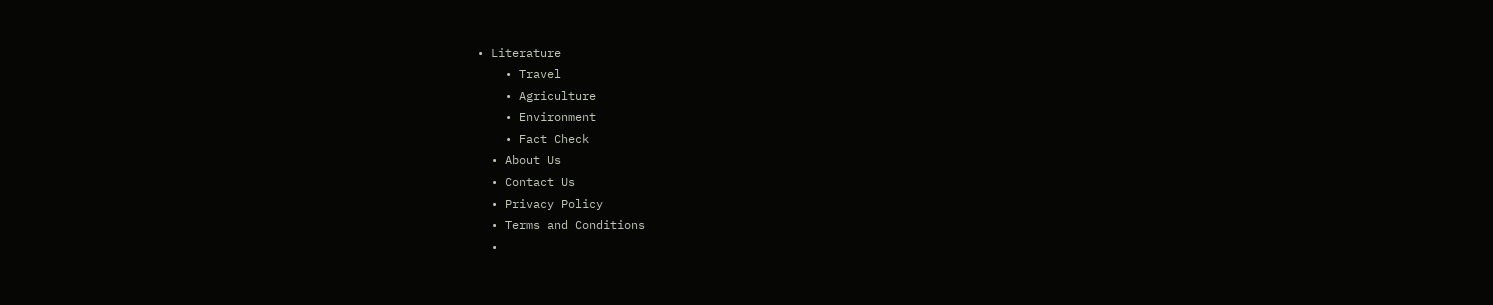• Literature
    • Travel
    • Agriculture
    • Environment
    • Fact Check
  • About Us
  • Contact Us
  • Privacy Policy
  • Terms and Conditions
  •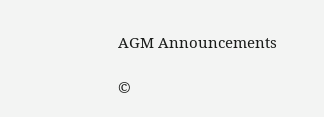AGM Announcements

©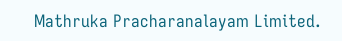Mathruka Pracharanalayam Limited.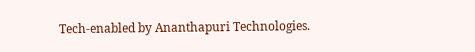Tech-enabled by Ananthapuri Technologies.